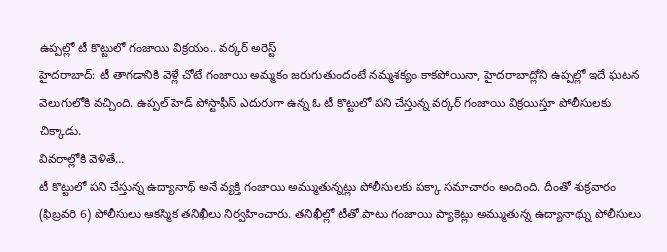ఉప్పల్లో టీ కొట్టులో గంజాయి విక్రయం.. వర్కర్ అరెస్ట్
హైదరాబాద్: టీ తాగడానికి వెళ్లే చోటే గంజాయి అమ్మకం జరుగుతుందంటే నమ్మశక్యం కాకపోయినా, హైదరాబాద్లోని ఉప్పల్లో ఇదే ఘటన వెలుగులోకి వచ్చింది. ఉప్పల్ హెడ్ పోస్టాఫీస్ ఎదురుగా ఉన్న ఓ టీ కొట్టులో పని చేస్తున్న వర్కర్ గంజాయి విక్రయిస్తూ పోలీసులకు చిక్కాడు.
వివరాల్లోకి వెళితే…
టీ కొట్టులో పని చేస్తున్న ఉద్యానాథ్ అనే వ్యక్తి గంజాయి అమ్ముతున్నట్లు పోలీసులకు పక్కా సమాచారం అందింది. దీంతో శుక్రవారం (ఫిబ్రవరి 6) పోలీసులు ఆకస్మిక తనిఖీలు నిర్వహించారు. తనిఖీల్లో టీతో పాటు గంజాయి ప్యాకెట్లు అమ్ముతున్న ఉద్యానాథ్ను పోలీసులు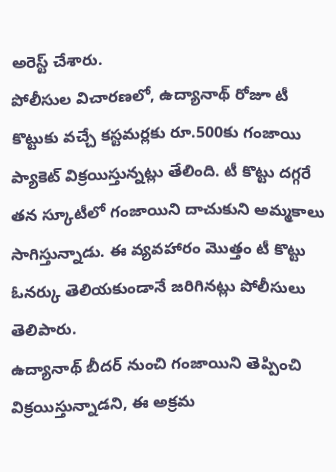అరెస్ట్ చేశారు.
పోలీసుల విచారణలో, ఉద్యానాథ్ రోజూ టీ కొట్టుకు వచ్చే కస్టమర్లకు రూ.500కు గంజాయి ప్యాకెట్ విక్రయిస్తున్నట్లు తేలింది. టీ కొట్టు దగ్గరే తన స్కూటీలో గంజాయిని దాచుకుని అమ్మకాలు సాగిస్తున్నాడు. ఈ వ్యవహారం మొత్తం టీ కొట్టు ఓనర్కు తెలియకుండానే జరిగినట్లు పోలీసులు తెలిపారు.
ఉద్యానాథ్ బీదర్ నుంచి గంజాయిని తెప్పించి విక్రయిస్తున్నాడని, ఈ అక్రమ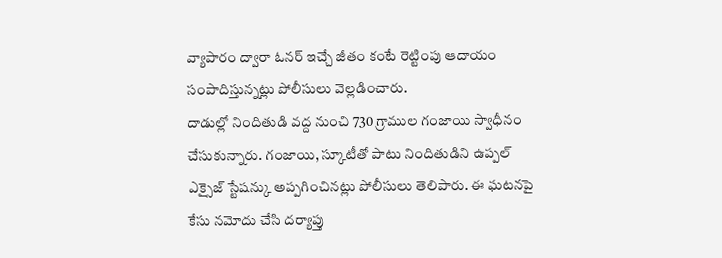వ్యాపారం ద్వారా ఓనర్ ఇచ్చే జీతం కంటే రెట్టింపు ఆదాయం సంపాదిస్తున్నట్లు పోలీసులు వెల్లడించారు.
దాడుల్లో నిందితుడి వద్ద నుంచి 730 గ్రాముల గంజాయి స్వాధీనం చేసుకున్నారు. గంజాయి, స్కూటీతో పాటు నిందితుడిని ఉప్పల్ ఎక్సైజ్ స్టేషన్కు అప్పగించినట్లు పోలీసులు తెలిపారు. ఈ ఘటనపై కేసు నమోదు చేసి దర్యాప్తు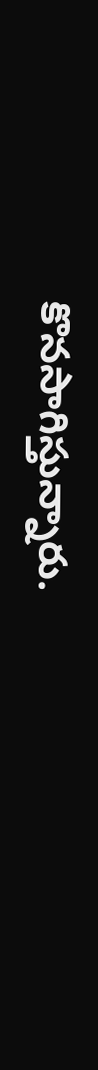కొనసాగిస్తున్నారు.